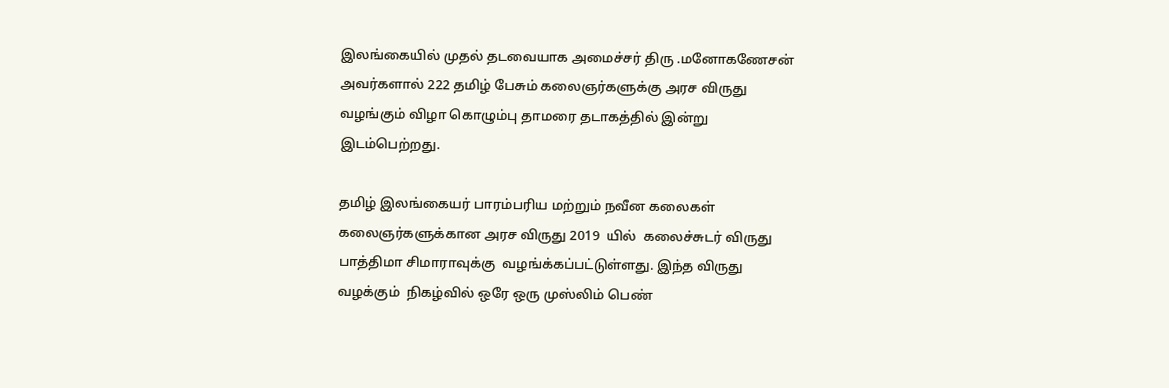இலங்கையில் முதல் தடவையாக அமைச்சர் திரு .மனோகணேசன் அவர்களால் 222 தமிழ் பேசும் கலைஞர்களுக்கு அரச விருது வழங்கும் விழா கொழும்பு தாமரை தடாகத்தில் இன்று இடம்பெற்றது.

தமிழ் இலங்கையர் பாரம்பரிய மற்றும் நவீன கலைகள் கலைஞர்களுக்கான அரச விருது 2019  யில்  கலைச்சுடர் விருது பாத்திமா சிமாராவுக்கு  வழங்க்கப்பட்டுள்ளது. இந்த விருது வழக்கும்  நிகழ்வில் ஒரே ஒரு முஸ்லிம் பெண்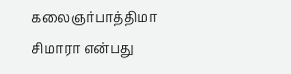கலைஞர்பாத்திமா சிமாரா என்பது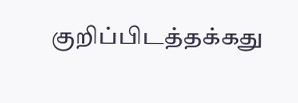குறிப்பிடத்தக்கது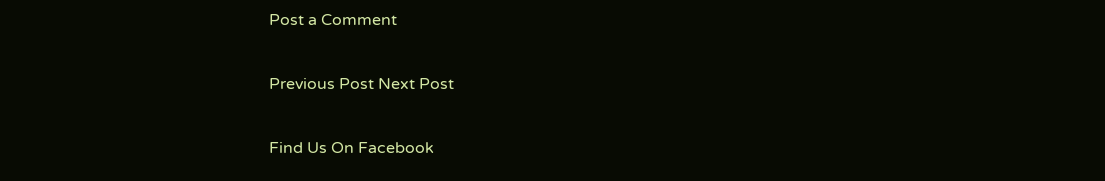Post a Comment

Previous Post Next Post

Find Us On Facebook